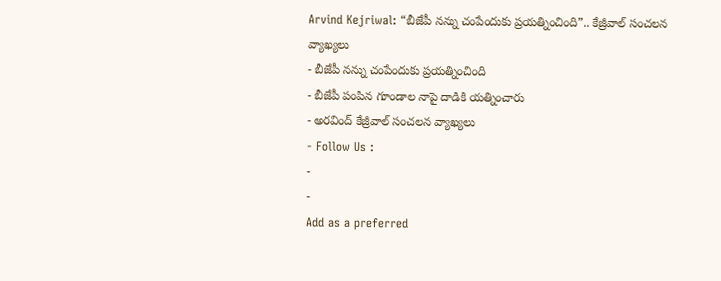Arvind Kejriwal: “బీజేపీ నన్ను చంపేందుకు ప్రయత్నించింది”.. కేజ్రీవాల్ సంచలన వ్యాఖ్యలు
- బీజేపీ నన్ను చంపేందుకు ప్రయత్నించింది
- బీజేపీ పంపిన గూండాల నాపై దాడికి యత్నించారు
- అరవింద్ కేజ్రీవాల్ సంచలన వ్యాఖ్యలు
- Follow Us :
-
-
Add as a preferred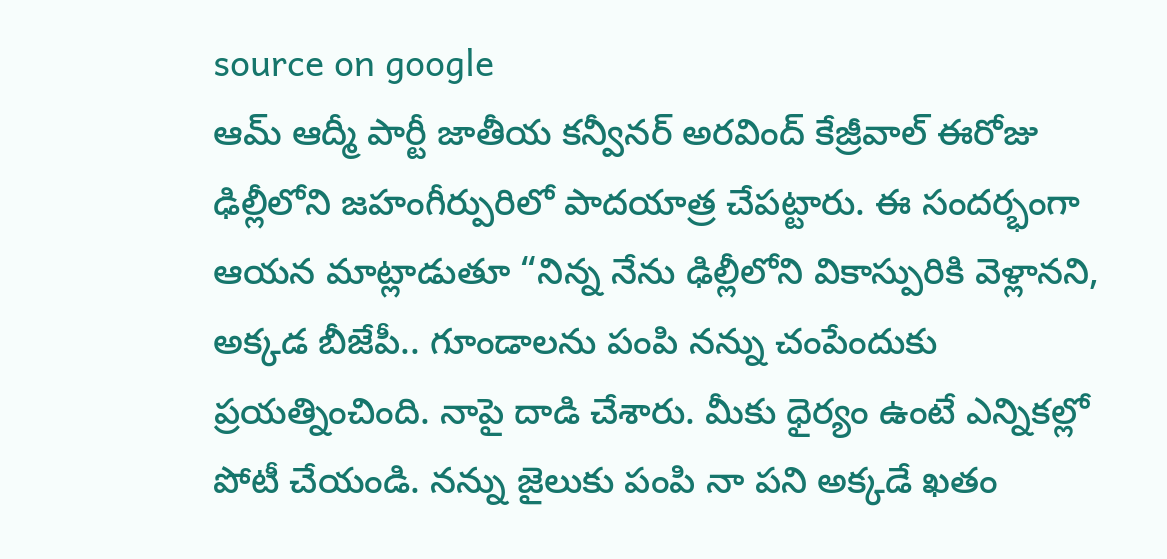source on google
ఆమ్ ఆద్మీ పార్టీ జాతీయ కన్వీనర్ అరవింద్ కేజ్రీవాల్ ఈరోజు ఢిల్లీలోని జహంగీర్పురిలో పాదయాత్ర చేపట్టారు. ఈ సందర్భంగా ఆయన మాట్లాడుతూ “నిన్న నేను ఢిల్లీలోని వికాస్పురికి వెళ్లానని, అక్కడ బీజేపీ.. గూండాలను పంపి నన్ను చంపేందుకు ప్రయత్నించింది. నాపై దాడి చేశారు. మీకు ధైర్యం ఉంటే ఎన్నికల్లో పోటీ చేయండి. నన్ను జైలుకు పంపి నా పని అక్కడే ఖతం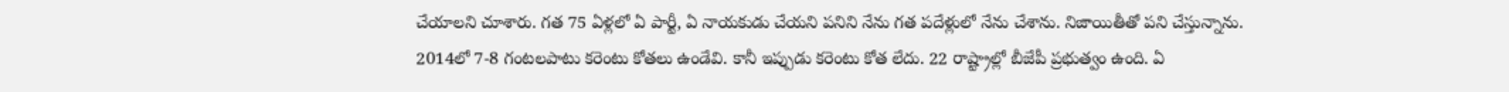చేయాలని చూశారు. గత 75 ఏళ్లలో ఏ పార్టీ, ఏ నాయకుడు చేయని పనిని నేను గత పదేళ్లులో నేను చేశాను. నిజాయితీతో పని చేస్తున్నాను. 2014లో 7-8 గంటలపాటు కరెంటు కోతలు ఉండేవి. కానీ ఇప్పుడు కరెంటు కోత లేదు. 22 రాష్ట్రాల్లో బీజేపీ ప్రభుత్వం ఉంది. ఏ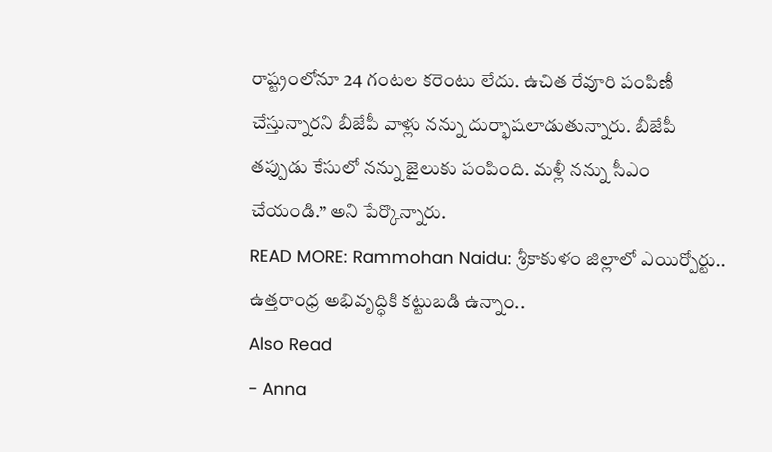రాష్ట్రంలోనూ 24 గంటల కరెంటు లేదు. ఉచిత రేవూరి పంపిణీ చేస్తున్నారని బీజేపీ వాళ్లు నన్ను దుర్భాషలాడుతున్నారు. బీజేపీ తప్పుడు కేసులో నన్ను జైలుకు పంపింది. మళ్లీ నన్ను సీఎం చేయండి.” అని పేర్కొన్నారు.
READ MORE: Rammohan Naidu: శ్రీకాకుళం జిల్లాలో ఎయిర్పోర్టు.. ఉత్తరాంధ్ర అభివృద్ధికి కట్టుబడి ఉన్నాం..
Also Read
- Anna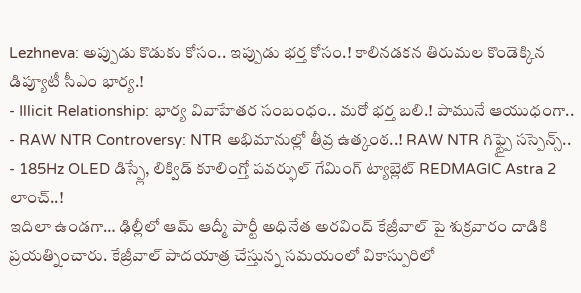Lezhneva: అప్పుడు కొడుకు కోసం.. ఇప్పుడు భర్త కోసం.! కాలినడకన తిరుమల కొండెక్కిన డిప్యూటీ సీఎం భార్య.!
- Illicit Relationship: భార్య వివాహేతర సంబంధం.. మరో భర్త బలి.! పామునే ఆయుధంగా..
- RAW NTR Controversy: NTR అభిమానుల్లో తీవ్ర ఉత్కంఠ..! RAW NTR గిఫ్ట్పై సస్పెన్స్..
- 185Hz OLED డిస్ప్లే, లిక్విడ్ కూలింగ్తో పవర్ఫుల్ గేమింగ్ ట్యాబ్లెట్ REDMAGIC Astra 2 లాంచ్..!
ఇదిలా ఉండగా… ఢిల్లీలో ఆమ్ ఆద్మీ పార్టీ అధినేత అరవింద్ కేజ్రీవాల్ పై శుక్రవారం దాడికి ప్రయత్నించారు. కేజ్రీవాల్ పాదయాత్ర చేస్తున్న సమయంలో వికాస్పురిలో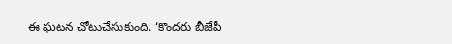ఈ ఘటన చోటుచేసుకుంది. ‘కొందరు బీజేపీ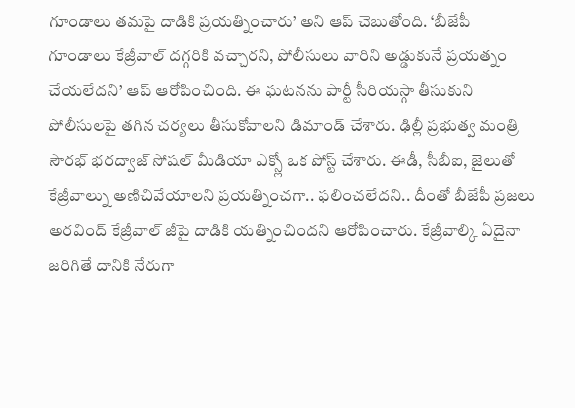గూండాలు తమపై దాడికి ప్రయత్నించారు’ అని ఆప్ చెబుతోంది. ‘బీజేపీ గూండాలు కేజ్రీవాల్ దగ్గరికి వచ్చారని, పోలీసులు వారిని అడ్డుకునే ప్రయత్నం చేయలేదని’ ఆప్ ఆరోపించింది. ఈ ఘటనను పార్టీ సీరియస్గా తీసుకుని పోలీసులపై తగిన చర్యలు తీసుకోవాలని డిమాండ్ చేశారు. ఢిల్లీ ప్రభుత్వ మంత్రి సౌరభ్ భరద్వాజ్ సోషల్ మీడియా ఎక్స్లో ఒక పోస్ట్ చేశారు. ఈడీ, సీబీఐ, జైలుతో కేజ్రీవాల్ను అణిచివేయాలని ప్రయత్నించగా.. ఫలించలేదని.. దీంతో బీజేపీ ప్రజలు అరవింద్ కేజ్రీవాల్ జీపై దాడికి యత్నించిందని ఆరోపించారు. కేజ్రీవాల్కి ఏదైనా జరిగితే దానికి నేరుగా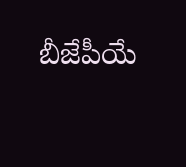బీజేపీయే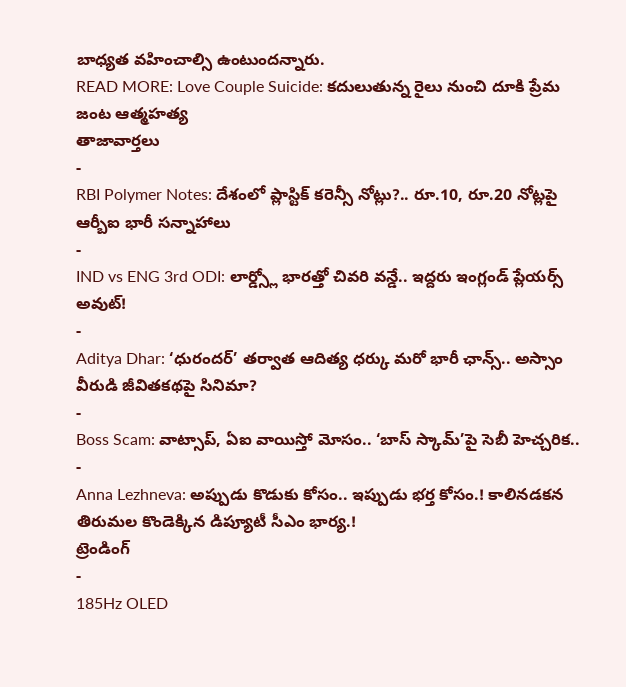బాధ్యత వహించాల్సి ఉంటుందన్నారు.
READ MORE: Love Couple Suicide: కదులుతున్న రైలు నుంచి దూకి ప్రేమ జంట ఆత్మహత్య
తాజావార్తలు
-
RBI Polymer Notes: దేశంలో ప్లాస్టిక్ కరెన్సీ నోట్లు?.. రూ.10, రూ.20 నోట్లపై ఆర్బీఐ భారీ సన్నాహాలు
-
IND vs ENG 3rd ODI: లార్డ్స్లో భారత్తో చివరి వన్డే.. ఇద్దరు ఇంగ్లండ్ ప్లేయర్స్ అవుట్!
-
Aditya Dhar: ‘ధురందర్’ తర్వాత ఆదిత్య ధర్కు మరో భారీ ఛాన్స్.. అస్సాం వీరుడి జీవితకథపై సినిమా?
-
Boss Scam: వాట్సాప్, ఏఐ వాయిస్తో మోసం.. ‘బాస్ స్కామ్’పై సెబీ హెచ్చరిక..
-
Anna Lezhneva: అప్పుడు కొడుకు కోసం.. ఇప్పుడు భర్త కోసం.! కాలినడకన తిరుమల కొండెక్కిన డిప్యూటీ సీఎం భార్య.!
ట్రెండింగ్
-
185Hz OLED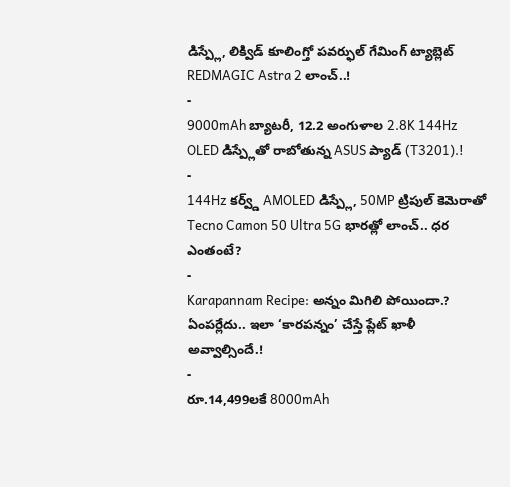డిస్ప్లే, లిక్విడ్ కూలింగ్తో పవర్ఫుల్ గేమింగ్ ట్యాబ్లెట్ REDMAGIC Astra 2 లాంచ్..!
-
9000mAh బ్యాటరీ, 12.2 అంగుళాల 2.8K 144Hz OLED డిస్ప్లేతో రాబోతున్న ASUS ప్యాడ్ (T3201).!
-
144Hz కర్వ్డ్ AMOLED డిస్ప్లే, 50MP ట్రిపుల్ కెమెరాతో Tecno Camon 50 Ultra 5G భారత్లో లాంచ్.. ధర ఎంతంటే?
-
Karapannam Recipe: అన్నం మిగిలి పోయిందా.? ఏంపర్లేదు.. ఇలా ‘కారపన్నం’ చేస్తే ప్లేట్ ఖాళీ అవ్వాల్సిందే.!
-
రూ.14,499లకే 8000mAh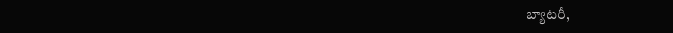బ్యాటరీ,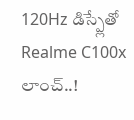120Hz డిస్ప్లేతో Realme C100x లాంచ్..!